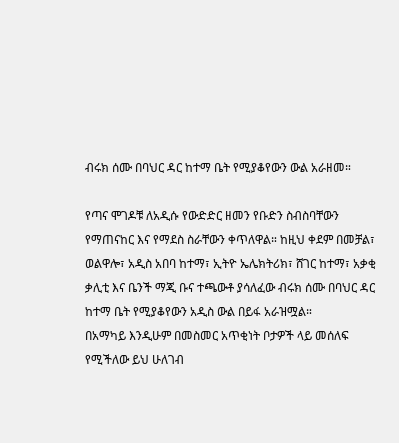ብሩክ ሰሙ በባህር ዳር ከተማ ቤት የሚያቆየውን ውል አራዘመ።

የጣና ሞገዶቹ ለአዲሱ የውድድር ዘመን የቡድን ስብስባቸውን የማጠናከር እና የማደስ ስራቸውን ቀጥለዋል። ከዚህ ቀደም በመቻል፣ ወልዋሎ፣ አዲስ አበባ ከተማ፣ ኢትዮ ኤሌክትሪክ፣ ሸገር ከተማ፣ አቃቂ ቃሊቲ እና ቤንች ማጂ ቡና ተጫውቶ ያሳለፈው ብሩክ ሰሙ በባህር ዳር ከተማ ቤት የሚያቆየውን አዲስ ውል በይፋ አራዝሟል።
በአማካይ እንዲሁም በመስመር አጥቂነት ቦታዎች ላይ መሰለፍ የሚችለው ይህ ሁለገብ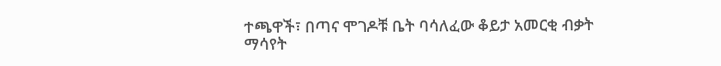ተጫዋች፣ በጣና ሞገዶቹ ቤት ባሳለፈው ቆይታ አመርቂ ብቃት ማሳየት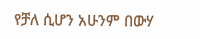የቻለ ሲሆን አሁንም በውሃ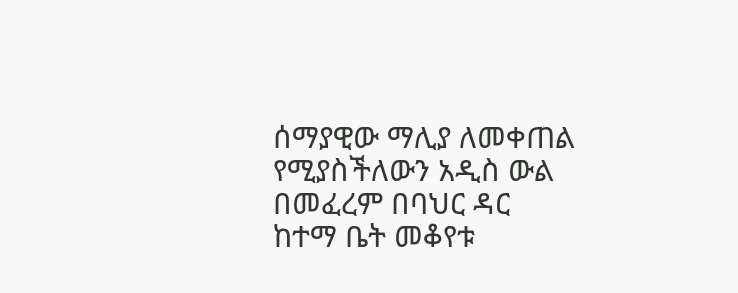ሰማያዊው ማሊያ ለመቀጠል የሚያስችለውን አዲስ ውል በመፈረም በባህር ዳር ከተማ ቤት መቆየቱ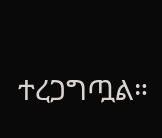ተረጋግጧል።